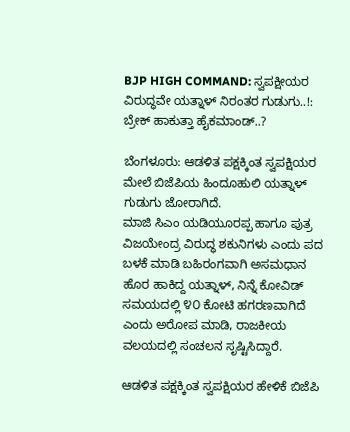BJP HIGH COMMAND: ಸ್ವಪಕ್ಷೀಯರ ವಿರುದ್ಧವೇ ಯತ್ನಾಳ್ ನಿರಂತರ ಗುಡುಗು..!: ಬ್ರೇಕ್ ಹಾಕುತ್ತಾ ಹೈಕಮಾಂಡ್..?

ಬೆಂಗಳೂರು: ಆಡಳಿತ ಪಕ್ಷಕ್ಕಿಂತ ಸ್ವಪಕ್ಷಿಯರ ಮೇಲೆ ಬಿಜೆಪಿಯ ಹಿಂದೂಹುಲಿ ಯತ್ನಾಳ್ ಗುಡುಗು ಜೋರಾಗಿದೆ.
ಮಾಜಿ ಸಿಎಂ ಯಡಿಯೂರಪ್ಪ ಹಾಗೂ ಪುತ್ರ ವಿಜಯೇಂದ್ರ ವಿರುದ್ಧ ಶಕುನಿಗಳು ಎಂದು ಪದ ಬಳಕೆ ಮಾಡಿ ಬಹಿರಂಗವಾಗಿ ಅಸಮಧಾನ ಹೊರ ಹಾಕಿದ್ದ ಯತ್ನಾಳ್, ನಿನ್ನೆ ಕೋವಿಡ್ ಸಮಯದಲ್ಲಿ ೪೦ ಕೋಟಿ‌ ಹಗರಣವಾಗಿದೆ ಎಂದು ಅರೋಪ ಮಾಡಿ, ರಾಜಕೀಯ ವಲಯದಲ್ಲಿ ಸಂಚಲನ ಸೃಷ್ಟಿಸಿದ್ದಾರೆ.

ಆಡಳಿತ ಪಕ್ಷಕ್ಕಿಂತ ಸ್ವಪಕ್ಷಿಯರ ಹೇಳಿಕೆ ಬಿಜೆಪಿ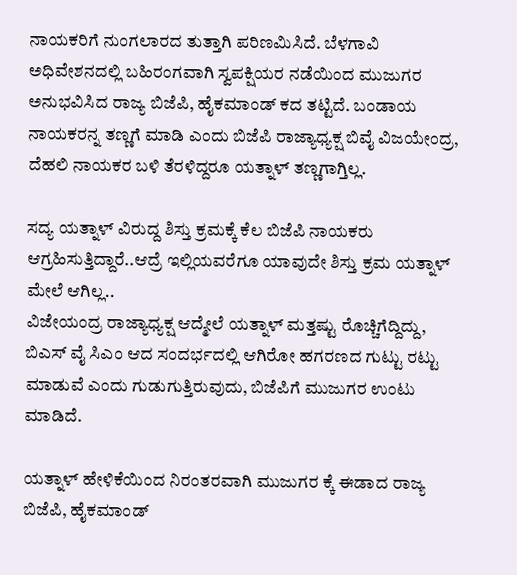ನಾಯಕರಿಗೆ ನುಂಗಲಾರದ ತುತ್ತಾಗಿ ಪರಿಣಮಿಸಿದೆ. ಬೆಳಗಾವಿ ಅಧಿವೇಶನದಲ್ಲಿ ಬಹಿರಂಗವಾಗಿ ಸ್ವಪಕ್ಷಿಯರ ನಡೆಯಿಂದ ಮುಜುಗರ ಅನುಭವಿಸಿದ ರಾಜ್ಯ ಬಿಜೆಪಿ, ಹೈಕಮಾಂಡ್ ಕದ ತಟ್ಟಿದೆ. ಬಂಡಾಯ ನಾಯಕರನ್ನ ತಣ್ಣಗೆ ಮಾಡಿ ಎಂದು ಬಿಜೆಪಿ ರಾಜ್ಯಾಧ್ಯಕ್ಷ ಬಿವೈ ವಿಜಯೇಂದ್ರ, ದೆಹಲಿ ನಾಯಕರ ಬಳಿ ತೆರಳಿದ್ದರೂ ಯತ್ನಾಳ್ ತಣ್ಣಗಾಗ್ತಿಲ್ಲ.

ಸದ್ಯ ಯತ್ನಾಳ್ ವಿರುದ್ದ ಶಿಸ್ತು ಕ್ರಮಕ್ಕೆ ಕೆಲ ಬಿಜೆಪಿ‌ ನಾಯಕರು ಆಗ್ರಹಿಸುತ್ತಿದ್ದಾರೆ..ಆದ್ರೆ ಇಲ್ಲಿಯವರೆಗೂ ಯಾವುದೇ ಶಿಸ್ತು ಕ್ರಮ ಯತ್ನಾಳ್ ಮೇಲೆ ಆಗಿಲ್ಲ..
ವಿಜೇಯಂದ್ರ ರಾಜ್ಯಾಧ್ಯಕ್ಷ ಆದ್ಮೇಲೆ ಯತ್ನಾಳ್ ಮತ್ತಷ್ಟು ರೊಚ್ಚಿಗೆದ್ದಿದ್ದು, ಬಿಎಸ್ ವೈ ಸಿಎಂ ಆದ ಸಂದರ್ಭದಲ್ಲಿ ಆಗಿರೋ ಹಗರಣದ ಗುಟ್ಟು ರಟ್ಟು ಮಾಡುವೆ ಎಂದು‌ ಗುಡುಗುತ್ತಿರುವುದು, ಬಿಜೆಪಿಗೆ ಮುಜುಗರ ಉಂಟು ಮಾಡಿದೆ.

ಯತ್ನಾಳ್ ಹೇಳಿಕೆಯಿಂದ ನಿರಂತರವಾಗಿ ಮುಜುಗರ ಕ್ಕೆ ಈಡಾದ ರಾಜ್ಯ ಬಿಜೆಪಿ, ಹೈಕಮಾಂಡ್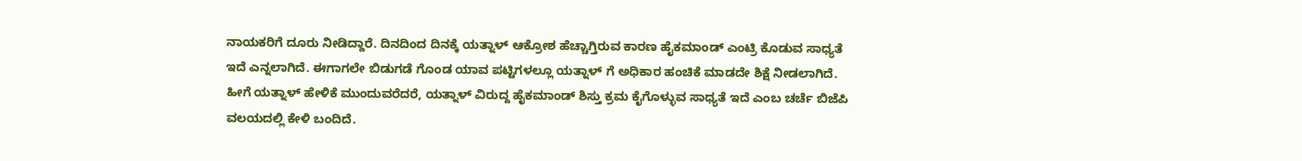ನಾಯಕರಿಗೆ ದೂರು ನೀಡಿದ್ದಾರೆ. ದಿನದಿಂದ ದಿನಕ್ಕೆ ಯತ್ನಾಳ್ ಆಕ್ರೋಶ ಹೆಚ್ಚಾಗ್ತಿರುವ ಕಾರಣ ಹೈಕಮಾಂಡ್ ಎಂಟ್ರಿ ಕೊಡುವ ಸಾಧ್ಯತೆ ಇದೆ ಎನ್ನಲಾಗಿದೆ. ಈಗಾಗಲೇ ಬಿಡುಗಡೆ ಗೊಂಡ ಯಾವ ಪಟ್ಟಿಗಳಲ್ಲೂ ಯತ್ನಾಳ್ ಗೆ ಅಧಿಕಾರ ಹಂಚಿಕೆ ಮಾಡದೇ ಶಿಕ್ಷೆ ನೀಡಲಾಗಿದೆ. ಹೀಗೆ ಯತ್ನಾಳ್ ಹೇಳಿಕೆ ಮುಂದುವರೆದರೆ, ಯತ್ನಾಳ್ ವಿರುದ್ದ ಹೈಕಮಾಂಡ್ ಶಿಸ್ತು ಕ್ರಮ ಕೈಗೊಳ್ಳುವ ಸಾಧ್ಯತೆ ಇದೆ ಎಂಬ ಚರ್ಚೆ ಬಿಜೆಪಿ ವಲಯದಲ್ಲಿ ಕೇಳಿ ಬಂದಿದೆ.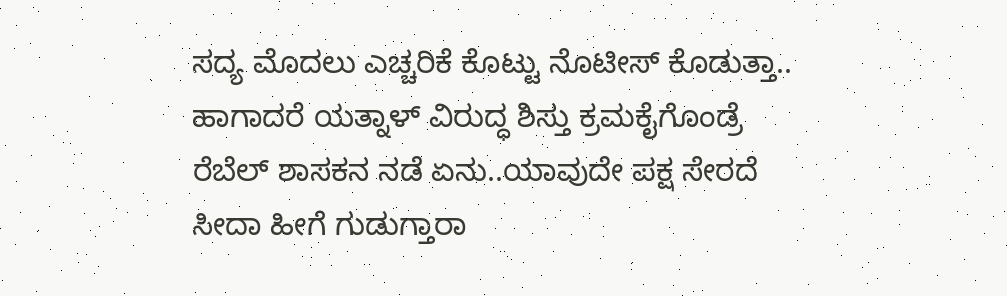ಸದ್ಯ ಮೊದಲು ಎಚ್ಚರಿಕೆ ಕೊಟ್ಟು ನೊಟೀಸ್ ಕೊಡುತ್ತಾ..
ಹಾಗಾದರೆ ಯತ್ನಾಳ್ ವಿರುದ್ಧ ಶಿಸ್ತು ಕ್ರಮ‌ಕೈಗೊಂಡ್ರೆ ರೆಬೆಲ್ ಶಾಸಕನ‌ ನಡೆ ಏನು..ಯಾವುದೇ ಪಕ್ಷ ಸೇರದೆ‌‌ ಸೀದಾ ಹೀಗೆ ಗುಡುಗ್ತಾರಾ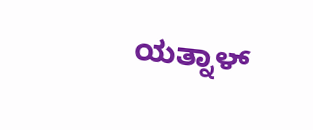ಯತ್ನಾಳ್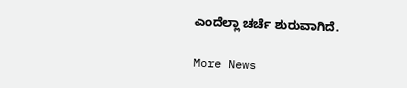ಎಂದೆಲ್ಲಾ ಚರ್ಚೆ ಶುರುವಾಗಿದೆ.

More News